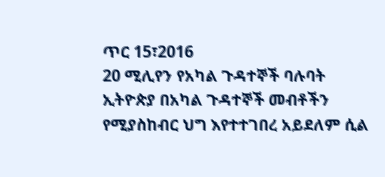ጥር 15፣2016
20 ሚሊየን የአካል ጉዳተኞች ባሉባት ኢትዮጵያ በአካል ጉዳተኞች መብቶችን የሚያስከብር ህግ እየተተገበረ አይደለም ሲል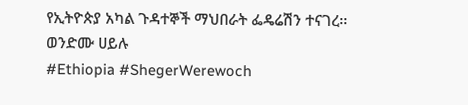የኢትዮጵያ አካል ጉዳተኞች ማህበራት ፌዴሬሽን ተናገረ፡፡
ወንድሙ ሀይሉ
#Ethiopia #ShegerWerewoch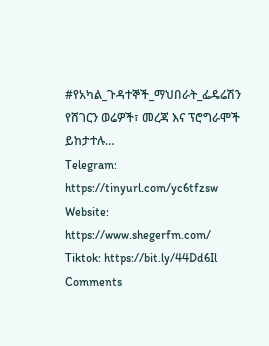#የአካል_ጉዳተኞች_ማህበራት_ፌዴሬሽን
የሸገርን ወሬዎች፣ መረጃ እና ፕሮግራሞች ይከታተሉ…
Telegram: https://tinyurl.com/yc6tfzsw
Website: https://www.shegerfm.com/
Tiktok: https://bit.ly/44Dd6Il
Comments